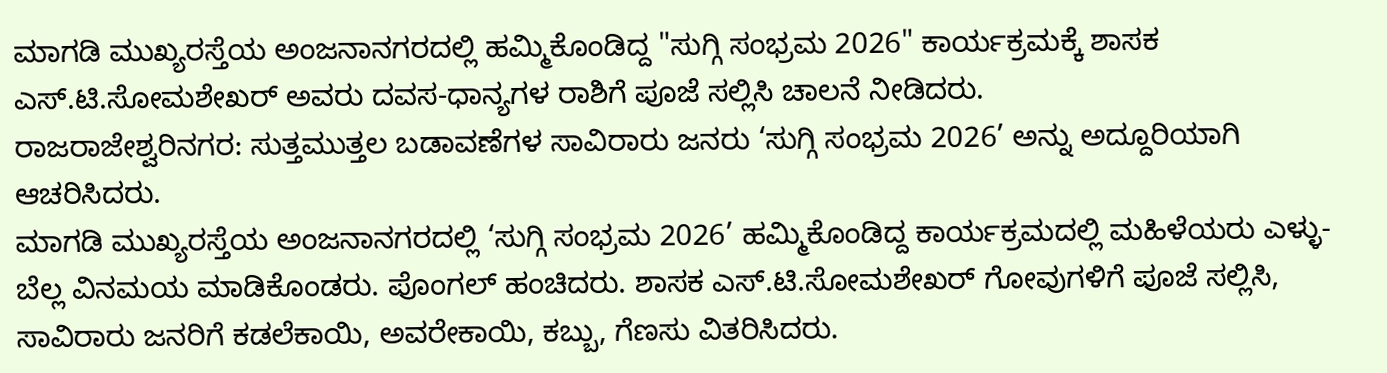ಮಾಗಡಿ ಮುಖ್ಯರಸ್ತೆಯ ಅಂಜನಾನಗರದಲ್ಲಿ ಹಮ್ಮಿಕೊಂಡಿದ್ದ "ಸುಗ್ಗಿ ಸಂಭ್ರಮ 2026" ಕಾರ್ಯಕ್ರಮಕ್ಕೆ ಶಾಸಕ ಎಸ್.ಟಿ.ಸೋಮಶೇಖರ್ ಅವರು ದವಸ-ಧಾನ್ಯಗಳ ರಾಶಿಗೆ ಪೂಜೆ ಸಲ್ಲಿಸಿ ಚಾಲನೆ ನೀಡಿದರು.
ರಾಜರಾಜೇಶ್ವರಿನಗರ: ಸುತ್ತಮುತ್ತಲ ಬಡಾವಣೆಗಳ ಸಾವಿರಾರು ಜನರು ‘ಸುಗ್ಗಿ ಸಂಭ್ರಮ 2026’ ಅನ್ನು ಅದ್ದೂರಿಯಾಗಿ ಆಚರಿಸಿದರು.
ಮಾಗಡಿ ಮುಖ್ಯರಸ್ತೆಯ ಅಂಜನಾನಗರದಲ್ಲಿ ‘ಸುಗ್ಗಿ ಸಂಭ್ರಮ 2026’ ಹಮ್ಮಿಕೊಂಡಿದ್ದ ಕಾರ್ಯಕ್ರಮದಲ್ಲಿ ಮಹಿಳೆಯರು ಎಳ್ಳು-ಬೆಲ್ಲ ವಿನಮಯ ಮಾಡಿಕೊಂಡರು. ಪೊಂಗಲ್ ಹಂಚಿದರು. ಶಾಸಕ ಎಸ್.ಟಿ.ಸೋಮಶೇಖರ್ ಗೋವುಗಳಿಗೆ ಪೂಜೆ ಸಲ್ಲಿಸಿ, ಸಾವಿರಾರು ಜನರಿಗೆ ಕಡಲೆಕಾಯಿ, ಅವರೇಕಾಯಿ, ಕಬ್ಬು, ಗೆಣಸು ವಿತರಿಸಿದರು.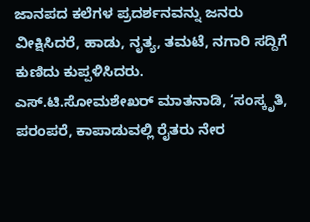ಜಾನಪದ ಕಲೆಗಳ ಪ್ರದರ್ಶನವನ್ನು ಜನರು ವೀಕ್ಷಿಸಿದರೆ, ಹಾಡು, ನೃತ್ಯ, ತಮಟೆ, ನಗಾರಿ ಸದ್ದಿಗೆ ಕುಣಿದು ಕುಪ್ಪಳಿಸಿದರು.
ಎಸ್.ಟಿ.ಸೋಮಶೇಖರ್ ಮಾತನಾಡಿ, ‘ಸಂಸ್ಕೃತಿ, ಪರಂಪರೆ, ಕಾಪಾಡುವಲ್ಲಿ ರೈತರು ನೇರ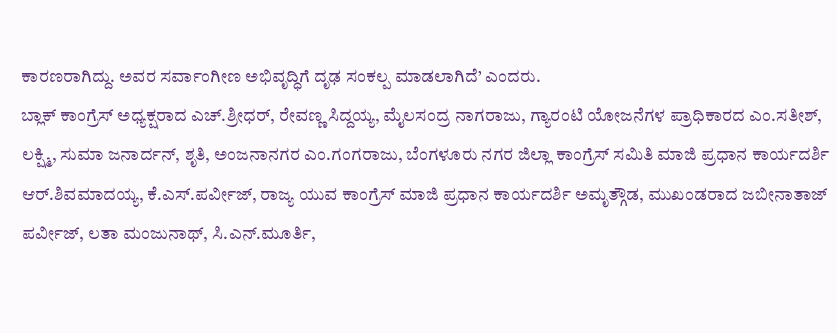ಕಾರಣರಾಗಿದ್ದು. ಅವರ ಸರ್ವಾಂಗೀಣ ಅಭಿವೃದ್ಧಿಗೆ ದೃಢ ಸಂಕಲ್ಪ ಮಾಡಲಾಗಿದೆ’ ಎಂದರು.
ಬ್ಲಾಕ್ ಕಾಂಗ್ರೆಸ್ ಅಧ್ಯಕ್ಷರಾದ ಎಚ್.ಶ್ರೀಧರ್, ರೇವಣ್ಣ ಸಿದ್ದಯ್ಯ, ಮೈಲಸಂದ್ರ ನಾಗರಾಜು, ಗ್ಯಾರಂಟಿ ಯೋಜನೆಗಳ ಪ್ರಾಧಿಕಾರದ ಎಂ.ಸತೀಶ್, ಲಕ್ಷ್ಮಿ, ಸುಮಾ ಜನಾರ್ದನ್, ಶೃತಿ, ಅಂಜನಾನಗರ ಎಂ.ಗಂಗರಾಜು, ಬೆಂಗಳೂರು ನಗರ ಜಿಲ್ಲಾ ಕಾಂಗ್ರೆಸ್ ಸಮಿತಿ ಮಾಜಿ ಪ್ರಧಾನ ಕಾರ್ಯದರ್ಶಿ ಆರ್.ಶಿವಮಾದಯ್ಯ, ಕೆ.ಎಸ್.ಪರ್ವೀಜ್, ರಾಜ್ಯ ಯುವ ಕಾಂಗ್ರೆಸ್ ಮಾಜಿ ಪ್ರಧಾನ ಕಾರ್ಯದರ್ಶಿ ಅಮೃತ್ಗೌಡ, ಮುಖಂಡರಾದ ಜಬೀನಾತಾಜ್ ಪರ್ವೀಜ್, ಲತಾ ಮಂಜುನಾಥ್, ಸಿ.ಎನ್.ಮೂರ್ತಿ,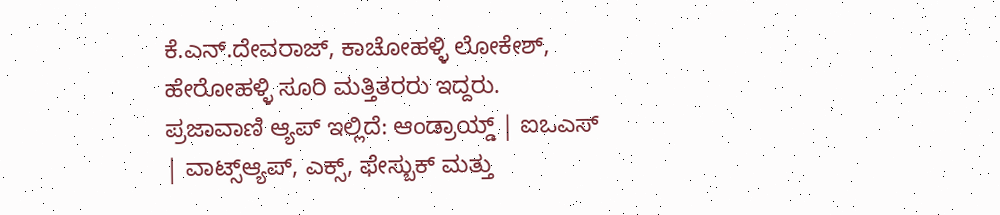ಕೆ.ಎನ್.ದೇವರಾಜ್, ಕಾಚೋಹಳ್ಳಿ ಲೋಕೇಶ್, ಹೇರೋಹಳ್ಳಿ ಸೂರಿ ಮತ್ತಿತರರು ಇದ್ದರು.
ಪ್ರಜಾವಾಣಿ ಆ್ಯಪ್ ಇಲ್ಲಿದೆ: ಆಂಡ್ರಾಯ್ಡ್ | ಐಒಎಸ್ | ವಾಟ್ಸ್ಆ್ಯಪ್, ಎಕ್ಸ್, ಫೇಸ್ಬುಕ್ ಮತ್ತು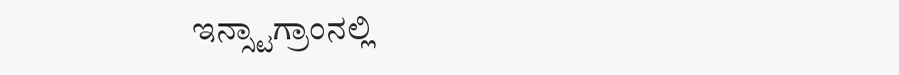ಇನ್ಸ್ಟಾಗ್ರಾಂನಲ್ಲಿ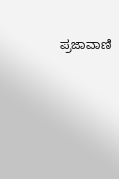ಪ್ರಜಾವಾಣಿ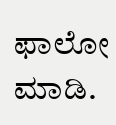ಫಾಲೋ ಮಾಡಿ.